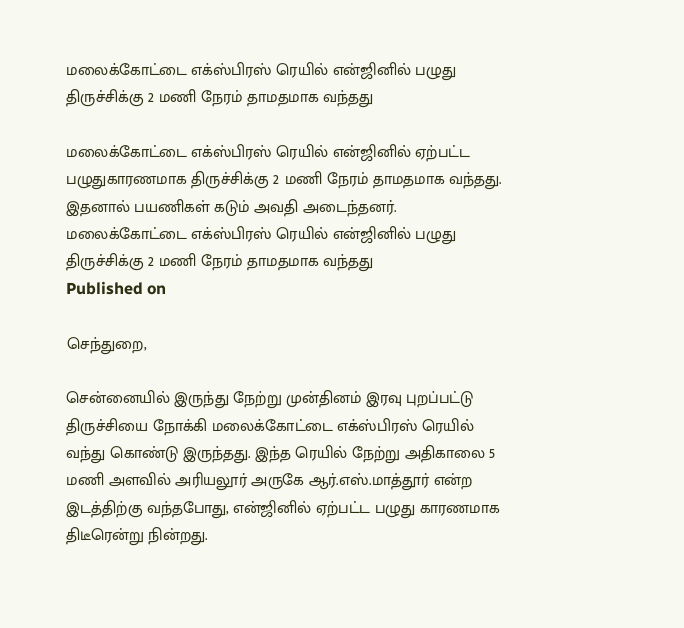மலைக்கோட்டை எக்ஸ்பிரஸ் ரெயில் என்ஜினில் பழுது திருச்சிக்கு 2 மணி நேரம் தாமதமாக வந்தது

மலைக்கோட்டை எக்ஸ்பிரஸ் ரெயில் என்ஜினில் ஏற்பட்ட பழுதுகாரணமாக திருச்சிக்கு 2 மணி நேரம் தாமதமாக வந்தது. இதனால் பயணிகள் கடும் அவதி அடைந்தனர்.
மலைக்கோட்டை எக்ஸ்பிரஸ் ரெயில் என்ஜினில் பழுது திருச்சிக்கு 2 மணி நேரம் தாமதமாக வந்தது
Published on

செந்துறை,

சென்னையில் இருந்து நேற்று முன்தினம் இரவு புறப்பட்டு திருச்சியை நோக்கி மலைக்கோட்டை எக்ஸ்பிரஸ் ரெயில் வந்து கொண்டு இருந்தது. இந்த ரெயில் நேற்று அதிகாலை 5 மணி அளவில் அரியலூர் அருகே ஆர்.எஸ்.மாத்தூர் என்ற இடத்திற்கு வந்தபோது, என்ஜினில் ஏற்பட்ட பழுது காரணமாக திடீரென்று நின்றது.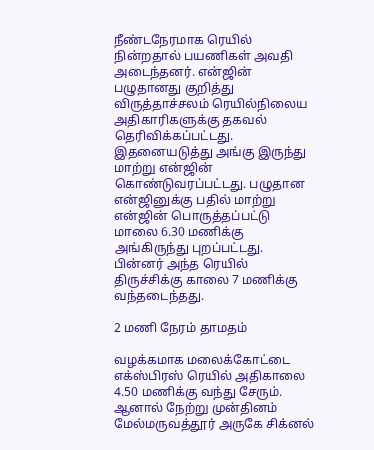நீண்டநேரமாக ரெயில் நின்றதால் பயணிகள் அவதி அடைந்தனர். என்ஜின் பழுதானது குறித்து விருத்தாச்சலம் ரெயில்நிலைய அதிகாரிகளுக்கு தகவல் தெரிவிக்கப்பட்டது. இதனையடுத்து அங்கு இருந்து மாற்று என்ஜின் கொண்டுவரப்பட்டது. பழுதான என்ஜினுக்கு பதில் மாற்று என்ஜின் பொருத்தப்பட்டு மாலை 6.30 மணிக்கு அங்கிருந்து புறப்பட்டது. பின்னர் அந்த ரெயில் திருச்சிக்கு காலை 7 மணிக்கு வந்தடைந்தது.

2 மணி நேரம் தாமதம்

வழக்கமாக மலைக்கோட்டை எக்ஸ்பிரஸ் ரெயில் அதிகாலை 4.50 மணிக்கு வந்து சேரும். ஆனால் நேற்று முன்தினம் மேல்மருவத்தூர் அருகே சிக்னல்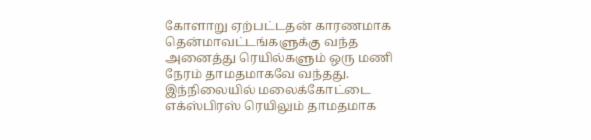கோளாறு ஏற்பட்டதன் காரணமாக தென்மாவட்டங்களுக்கு வந்த அனைத்து ரெயில்களும் ஒரு மணி நேரம் தாமதமாகவே வந்தது. இந்நிலையில் மலைக்கோட்டை எக்ஸ்பிரஸ் ரெயிலும் தாமதமாக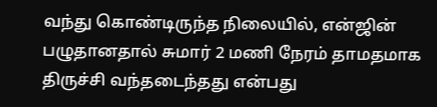வந்து கொண்டிருந்த நிலையில், என்ஜின் பழுதானதால் சுமார் 2 மணி நேரம் தாமதமாக திருச்சி வந்தடைந்தது என்பது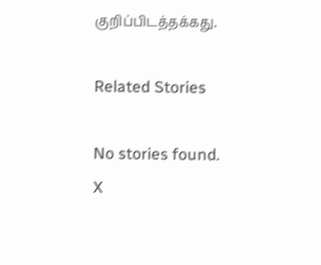குறிப்பிடத்தக்கது.

Related Stories

No stories found.
X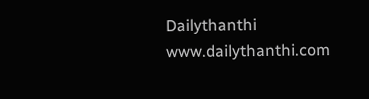Dailythanthi
www.dailythanthi.com